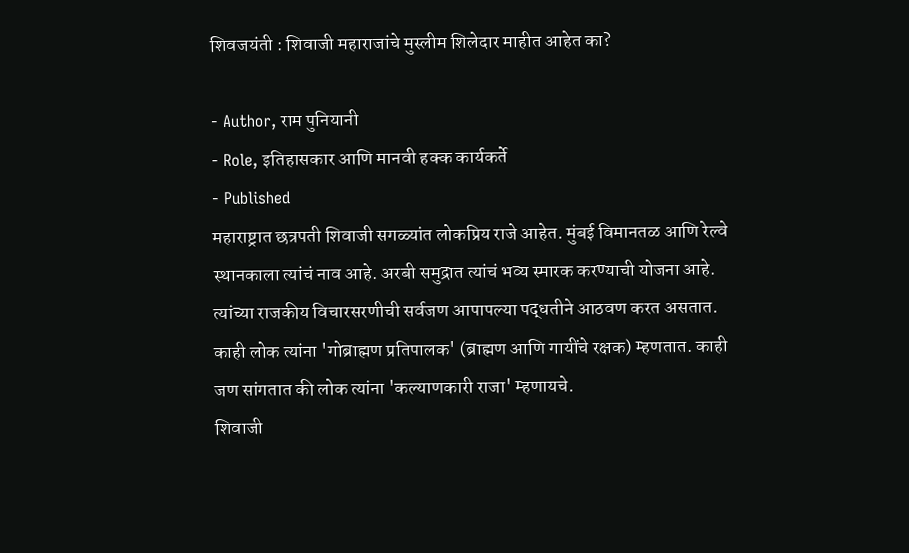शिवजयंती : शिवाजी महाराजांचे मुस्लीम शिलेदार माहीत आहेत का?

- Author, राम पुनियानी
- Role, इतिहासकार आणि मानवी हक्क कार्यकर्ते
- Published
महाराष्ट्रात छत्रपती शिवाजी सगळ्यांत लोकप्रिय राजे आहेत. मुंबई विमानतळ आणि रेल्वे स्थानकाला त्यांचं नाव आहे. अरबी समुद्रात त्यांचं भव्य स्मारक करण्याची योजना आहे. त्यांच्या राजकीय विचारसरणीची सर्वजण आपापल्या पद्धतीने आठवण करत असतात.
काही लोक त्यांना 'गोब्राह्मण प्रतिपालक' (ब्राह्मण आणि गायींचे रक्षक) म्हणतात. काही जण सांगतात की लोक त्यांना 'कल्याणकारी राजा' म्हणायचे.
शिवाजी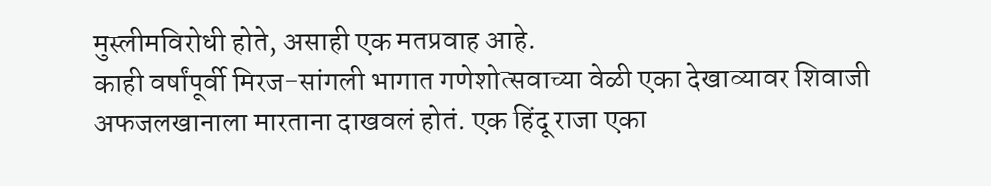मुस्लीमविरोधी होते, असाही एक मतप्रवाह आहे.
काही वर्षांपूर्वी मिरज-सांगली भागात गणेशोत्सवाच्या वेळी एका देखाव्यावर शिवाजी अफजलखानाला मारताना दाखवलं होतं. एक हिंदू राजा एका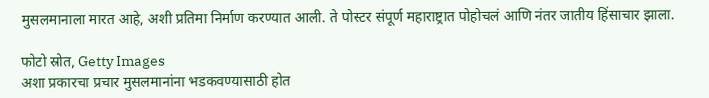मुसलमानाला मारत आहे, अशी प्रतिमा निर्माण करण्यात आली. ते पोस्टर संपूर्ण महाराष्ट्रात पोहोचलं आणि नंतर जातीय हिंसाचार झाला.

फोटो स्रोत, Getty Images
अशा प्रकारचा प्रचार मुसलमानांना भडकवण्यासाठी होत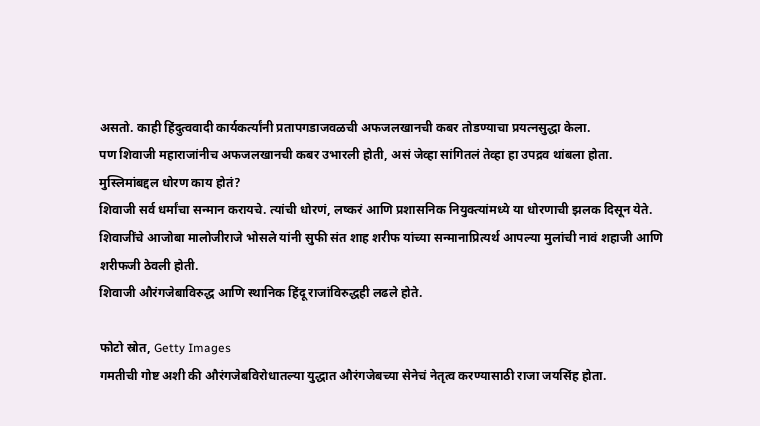असतो. काही हिंदुत्ववादी कार्यकर्त्यांनी प्रतापगडाजवळची अफजलखानची कबर तोडण्याचा प्रयत्नसुद्धा केला.
पण शिवाजी महाराजांनीच अफजलखानची कबर उभारली होती, असं जेव्हा सांगितलं तेव्हा हा उपद्रव थांबला होता.
मुस्लिमांबद्दल धोरण काय होतं?
शिवाजी सर्व धर्मांचा सन्मान करायचे. त्यांची धोरणं, लष्करं आणि प्रशासनिक नियुक्त्यांमध्ये या धोरणाची झलक दिसून येते.
शिवाजींचे आजोबा मालोजीराजे भोसले यांनी सुफी संत शाह शरीफ यांच्या सन्मानाप्रित्यर्थ आपल्या मुलांची नावं शहाजी आणि शरीफजी ठेवली होती.
शिवाजी औरंगजेबाविरुद्ध आणि स्थानिक हिंदू राजांविरुद्धही लढले होते.

फोटो स्रोत, Getty Images
गमतीची गोष्ट अशी की औरंगजेबविरोधातल्या युद्धात औरंगजेबच्या सेनेचं नेतृत्व करण्यासाठी राजा जयसिंह होता.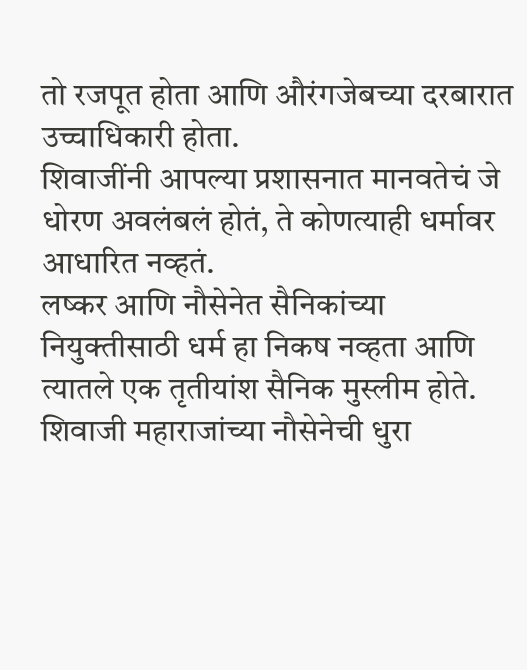तो रजपूत होता आणि औरंगजेबच्या दरबारात उच्चाधिकारी होता.
शिवाजींनी आपल्या प्रशासनात मानवतेचं जे धोरण अवलंबलं होतं, ते कोणत्याही धर्मावर आधारित नव्हतं.
लष्कर आणि नौसेनेत सैनिकांच्या नियुक्तीसाठी धर्म हा निकष नव्हता आणि त्यातले एक तृतीयांश सैनिक मुस्लीम होते.
शिवाजी महाराजांच्या नौसेनेची धुरा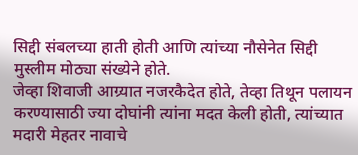सिद्दी संबलच्या हाती होती आणि त्यांच्या नौसेनेत सिद्दी मुस्लीम मोठ्या संख्येने होते.
जेव्हा शिवाजी आग्र्यात नजरकैदेत होते, तेव्हा तिथून पलायन करण्यासाठी ज्या दोघांनी त्यांना मदत केली होती, त्यांच्यात मदारी मेहतर नावाचे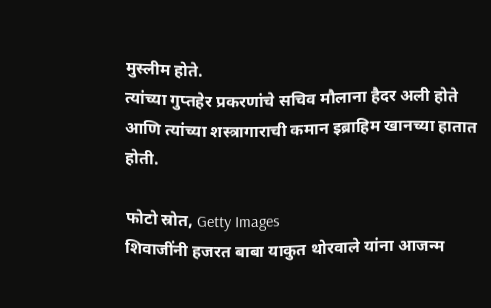मुस्लीम होते.
त्यांच्या गुप्तहेर प्रकरणांचे सचिव मौलाना हैदर अली होते आणि त्यांच्या शस्त्रागाराची कमान इब्राहिम खानच्या हातात होती.

फोटो स्रोत, Getty Images
शिवाजींनी हजरत बाबा याकुत थोरवाले यांना आजन्म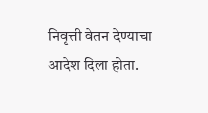निवृत्ती वेतन देण्याचा आदेश दिला होता.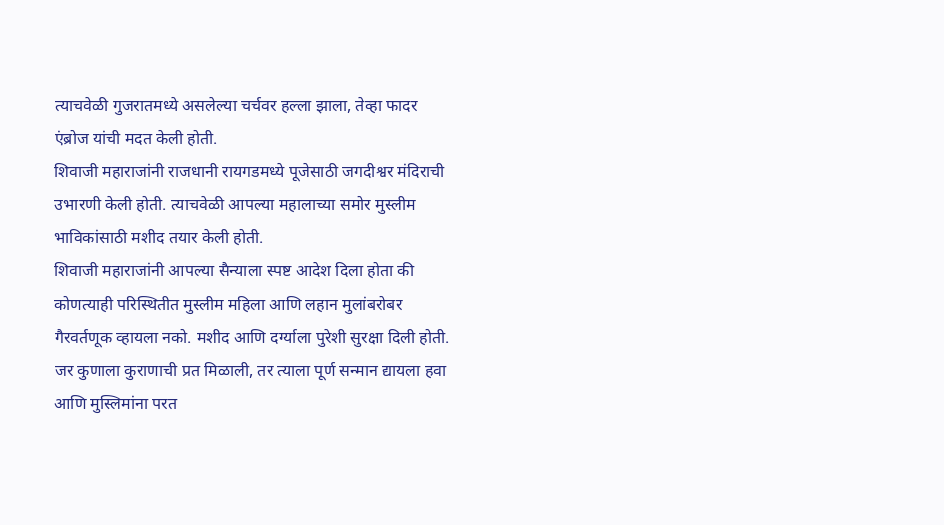त्याचवेळी गुजरातमध्ये असलेल्या चर्चवर हल्ला झाला, तेव्हा फादर एंब्रोज यांची मदत केली होती.
शिवाजी महाराजांनी राजधानी रायगडमध्ये पूजेसाठी जगदीश्वर मंदिराची उभारणी केली होती. त्याचवेळी आपल्या महालाच्या समोर मुस्लीम भाविकांसाठी मशीद तयार केली होती.
शिवाजी महाराजांनी आपल्या सैन्याला स्पष्ट आदेश दिला होता की कोणत्याही परिस्थितीत मुस्लीम महिला आणि लहान मुलांबरोबर गैरवर्तणूक व्हायला नको. मशीद आणि दर्ग्याला पुरेशी सुरक्षा दिली होती.
जर कुणाला कुराणाची प्रत मिळाली, तर त्याला पूर्ण सन्मान द्यायला हवा आणि मुस्लिमांना परत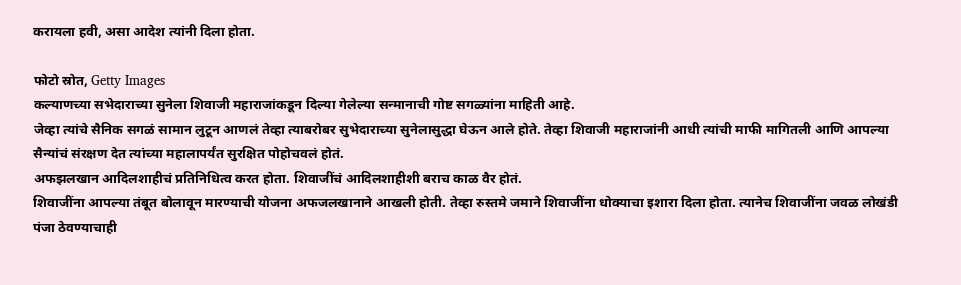करायला हवी, असा आदेश त्यांनी दिला होता.

फोटो स्रोत, Getty Images
कल्याणच्या सभेदाराच्या सुनेला शिवाजी महाराजांकडून दिल्या गेलेल्या सन्मानाची गोष्ट सगळ्यांना माहिती आहे.
जेव्हा त्यांचे सैनिक सगळं सामान लुटून आणलं तेव्हा त्याबरोबर सुभेदाराच्या सुनेलासुद्धा घेऊन आले होते. तेव्हा शिवाजी महाराजांनी आधी त्यांची माफी मागितली आणि आपल्या सैन्यांचं संरक्षण देत त्यांच्या महालापर्यंत सुरक्षित पोहोचवलं होतं.
अफझलखान आदिलशाहीचं प्रतिनिधित्व करत होता. शिवाजींचं आदिलशाहीशी बराच काळ वैर होतं.
शिवाजींना आपल्या तंबूत बोलावून मारण्याची योजना अफजलखानाने आखली होती. तेव्हा रुस्तमे जमाने शिवाजींना धोक्याचा इशारा दिला होता. त्यानेच शिवाजींना जवळ लोखंडी पंजा ठेवण्याचाही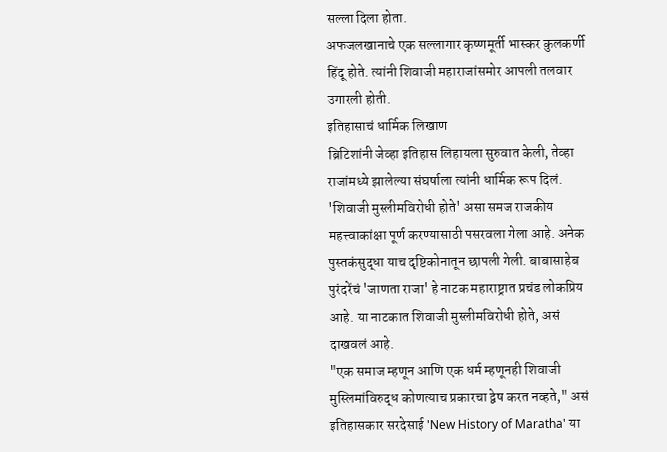सल्ला दिला होता.
अफजलखानाचे एक सल्लागार कृष्णमूर्ती भास्कर कुलकर्णी हिंदू होते. त्यांनी शिवाजी महाराजांसमोर आपली तलवार उगारली होती.
इतिहासाचं धार्मिक लिखाण
ब्रिटिशांनी जेव्हा इतिहास लिहायला सुरुवात केली, तेव्हा राजांमध्ये झालेल्या संघर्षाला त्यांनी धार्मिक रूप दिलं.
'शिवाजी मुस्लीमविरोधी होते' असा समज राजकीय महत्त्वाकांक्षा पूर्ण करण्यासाठी पसरवला गेला आहे. अनेक पुस्तकंसुद्धा याच दृष्टिकोनातून छापली गेली. बाबासाहेब पुरंदरेंचं 'जाणता राजा' हे नाटक महाराष्ट्रात प्रचंड लोकप्रिय आहे. या नाटकात शिवाजी मुस्लीमविरोधी होते, असं दाखवलं आहे.
"एक समाज म्हणून आणि एक धर्म म्हणूनही शिवाजी मुस्लिमांविरुद्ध कोणत्याच प्रकारचा द्वेष करत नव्हते," असं इतिहासकार सरदेसाई 'New History of Maratha' या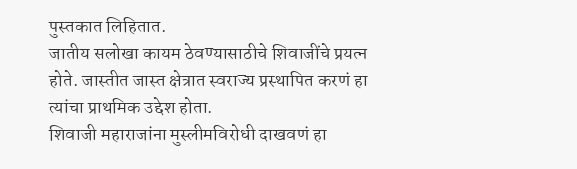पुस्तकात लिहितात.
जातीय सलोखा कायम ठेवण्यासाठीचे शिवाजींचे प्रयत्न होते. जास्तीत जास्त क्षेत्रात स्वराज्य प्रस्थापित करणं हा त्यांचा प्राथमिक उद्देश होता.
शिवाजी महाराजांना मुस्लीमविरोधी दाखवणं हा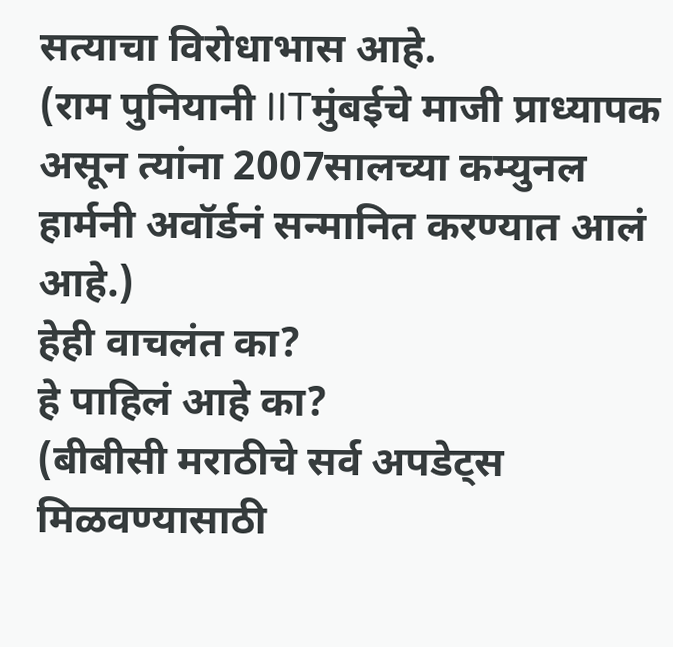सत्याचा विरोधाभास आहे.
(राम पुनियानी IITमुंबईचे माजी प्राध्यापक असून त्यांना 2007सालच्या कम्युनल हार्मनी अवॉर्डनं सन्मानित करण्यात आलं आहे.)
हेही वाचलंत का?
हे पाहिलं आहे का?
(बीबीसी मराठीचे सर्व अपडेट्स मिळवण्यासाठी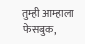तुम्ही आम्हाला फेसबुक,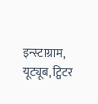इन्स्टाग्राम, यूट्यूब, ट्विटर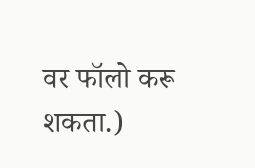वर फॉलो करू शकता.)